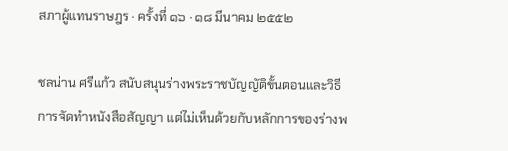สภาผู้แทนราษฎร · ครั้งที่ ๑๖ · ๑๘ มีนาคม ๒๕๕๒

ชลน่าน ศรีแก้ว สนับสนุนร่างพระราชบัญญัติขั้นตอนและวิธีการจัดทำหนังสือสัญญา แต่ไม่เห็นด้วยกับหลักการของร่างพ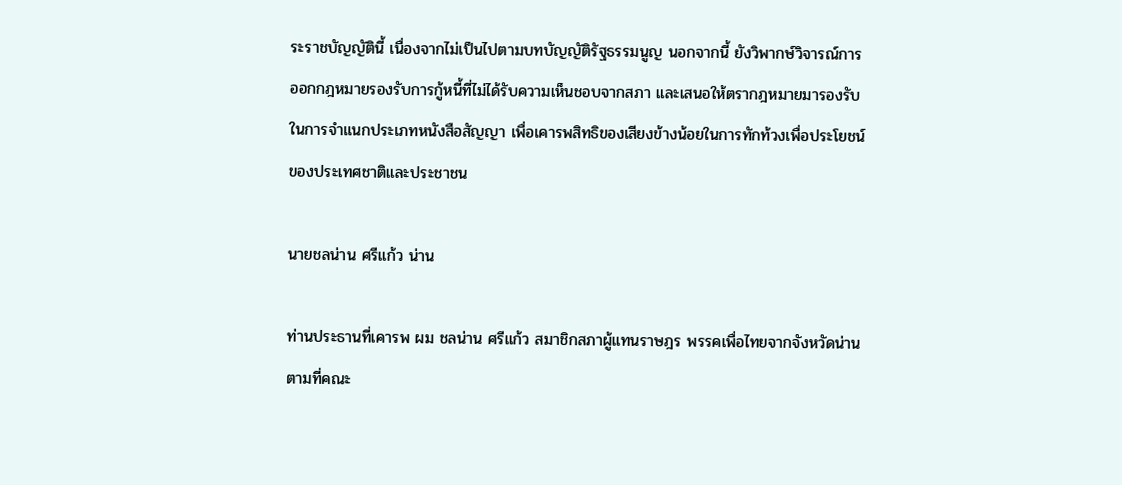ระราชบัญญัตินี้ เนื่องจากไม่เป็นไปตามบทบัญญัติรัฐธรรมนูญ นอกจากนี้ ยังวิพากษ์วิจารณ์การออกกฎหมายรองรับการกู้หนี้ที่ไม่ได้รับความเห็นชอบจากสภา และเสนอให้ตรากฎหมายมารองรับในการจําแนกประเภทหนังสือสัญญา เพื่อเคารพสิทธิของเสียงข้างน้อยในการทักท้วงเพื่อประโยชน์ของประเทศชาติและประชาชน

นายชลน่าน ศรีแก้ว น่าน

ท่านประธานที่เคารพ ผม ชลน่าน ศรีแก้ว สมาชิกสภาผู้แทนราษฎร พรรคเพื่อไทยจากจังหวัดน่าน ตามที่คณะ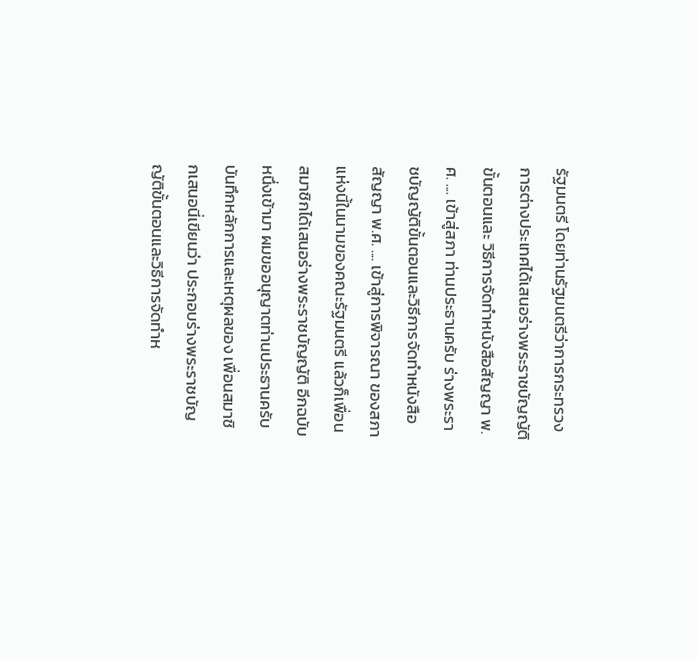รัฐมนตรี โดยท่านรัฐมนตรีว่าการกระทรวงการต่างประเทศได้เสนอร่างพระราชบัญญัติขั้นตอนและ วิธีการจัดทําหนังสือสัญญา พ.ศ. .... เข้าสู่สภา ท่านประธานครับ ร่างพระราชบัญญัติขั้นตอนและวิธีการจัดทําหนังสือสัญญา พ.ศ. .... เข้าสู่การพิจารณา ของสภาแห่งนี้ในนามของคณะรัฐมนตรี แล้วก็เพื่อนสมาชิกได้เสนอร่างพระราชบัญญัติ อีกฉบับหนึ่งเข้ามา ผมขออนุญาตท่านประธานครับ บันทึกหลักการและเหตุผลของ เพื่อนสมาชิกเสนอนี่เขียนว่า ประกอบร่างพระราชบัญญัติขั้นตอนและวิธีการจัดทําห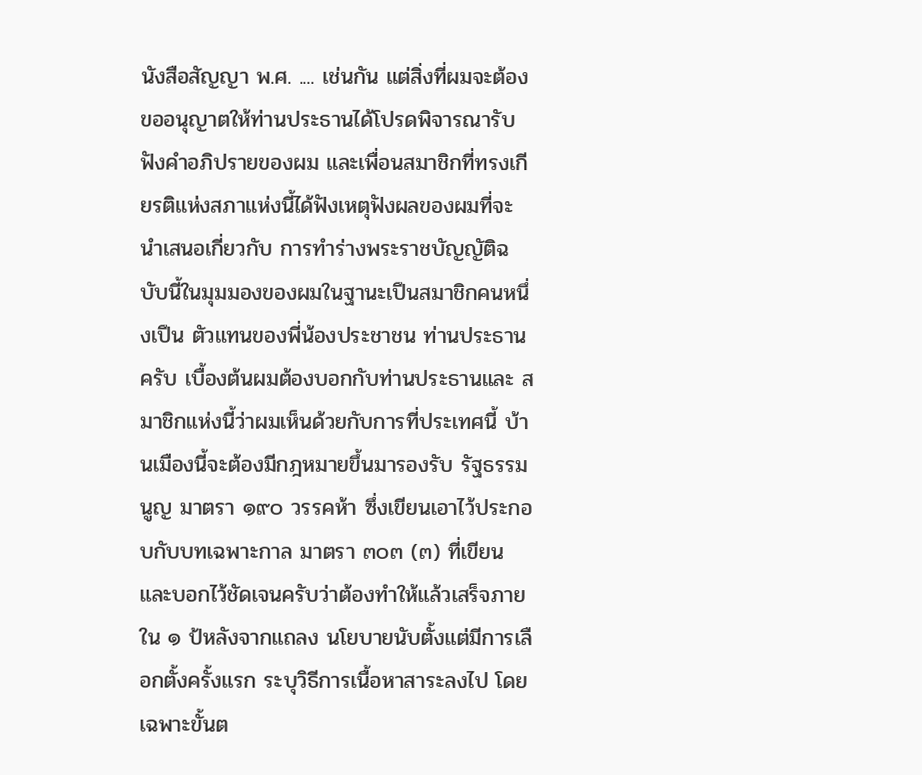นังสือสัญญา พ.ศ. .... เช่นกัน แต่สิ่งที่ผมจะต้องขออนุญาตให้ท่านประธานได้โปรดพิจารณารับฟังคําอภิปรายของผม และเพื่อนสมาชิกที่ทรงเกียรติแห่งสภาแห่งนี้ได้ฟังเหตุฟังผลของผมที่จะนําเสนอเกี่ยวกับ การทําร่างพระราชบัญญัติฉบับนี้ในมุมมองของผมในฐานะเปึนสมาชิกคนหนึ่งเปึน ตัวแทนของพี่น้องประชาชน ท่านประธานครับ เบื้องต้นผมต้องบอกกับท่านประธานและ สมาชิกแห่งนี้ว่าผมเห็นด้วยกับการที่ประเทศนี้ บ้านเมืองนี้จะต้องมีกฎหมายขึ้นมารองรับ รัฐธรรมนูญ มาตรา ๑๙๐ วรรคห้า ซึ่งเขียนเอาไว้ประกอบกับบทเฉพาะกาล มาตรา ๓๐๓ (๓) ที่เขียนและบอกไว้ชัดเจนครับว่าต้องทําให้แล้วเสร็จภายใน ๑ ป้หลังจากแถลง นโยบายนับตั้งแต่มีการเลือกตั้งครั้งแรก ระบุวิธีการเนื้อหาสาระลงไป โดยเฉพาะขั้นต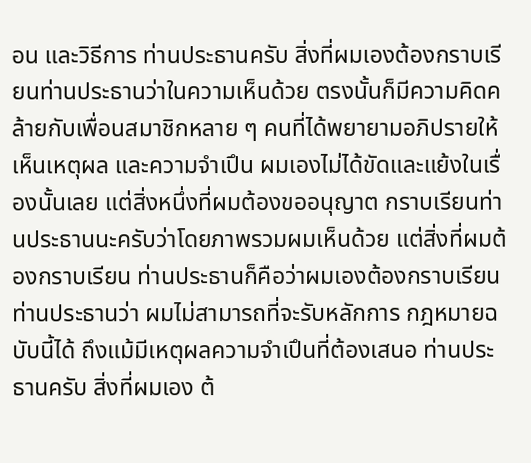อน และวิธีการ ท่านประธานครับ สิ่งที่ผมเองต้องกราบเรียนท่านประธานว่าในความเห็นด้วย ตรงนั้นก็มีความคิดคล้ายกับเพื่อนสมาชิกหลาย ๆ คนที่ได้พยายามอภิปรายให้เห็นเหตุผล และความจําเปึน ผมเองไม่ได้ขัดและแย้งในเรื่องนั้นเลย แต่สิ่งหนึ่งที่ผมต้องขออนุญาต กราบเรียนท่านประธานนะครับว่าโดยภาพรวมผมเห็นด้วย แต่สิ่งที่ผมต้องกราบเรียน ท่านประธานก็คือว่าผมเองต้องกราบเรียนท่านประธานว่า ผมไม่สามารถที่จะรับหลักการ กฎหมายฉบับนี้ได้ ถึงแม้มีเหตุผลความจําเปึนที่ต้องเสนอ ท่านประธานครับ สิ่งที่ผมเอง ต้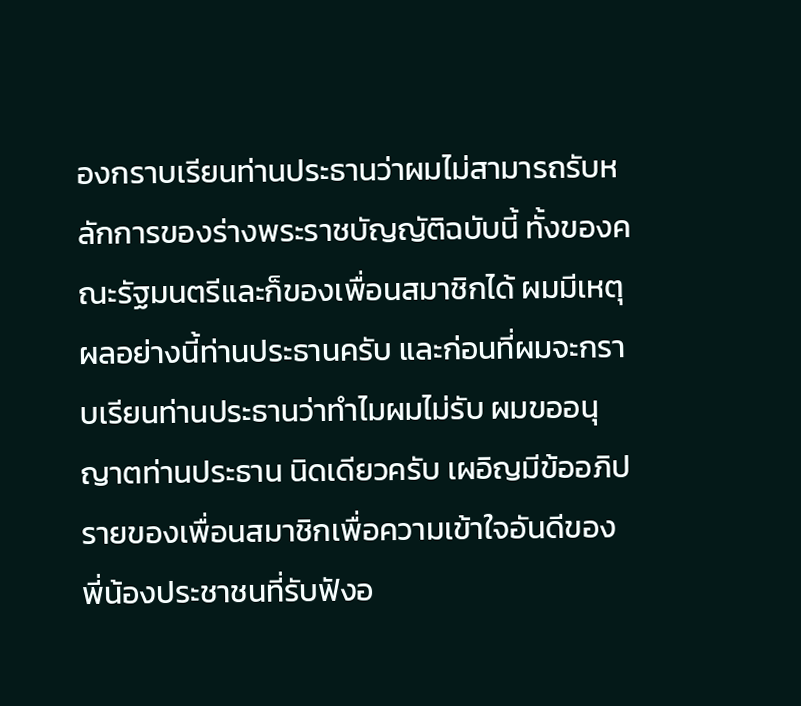องกราบเรียนท่านประธานว่าผมไม่สามารถรับหลักการของร่างพระราชบัญญัติฉบับนี้ ทั้งของคณะรัฐมนตรีและก็ของเพื่อนสมาชิกได้ ผมมีเหตุผลอย่างนี้ท่านประธานครับ และก่อนที่ผมจะกราบเรียนท่านประธานว่าทําไมผมไม่รับ ผมขออนุญาตท่านประธาน นิดเดียวครับ เผอิญมีข้ออภิปรายของเพื่อนสมาชิกเพื่อความเข้าใจอันดีของ พี่น้องประชาชนที่รับฟังอ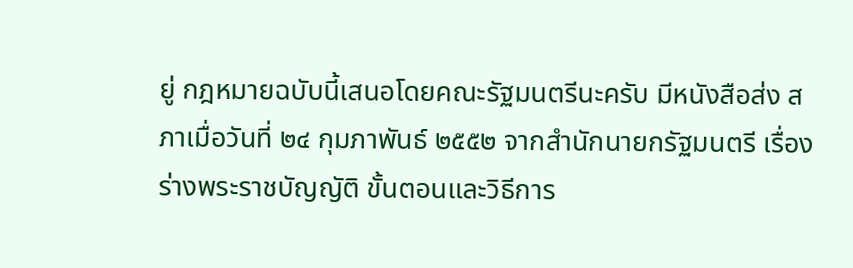ยู่ กฎหมายฉบับนี้เสนอโดยคณะรัฐมนตรีนะครับ มีหนังสือส่ง สภาเมื่อวันที่ ๒๔ กุมภาพันธ์ ๒๕๕๒ จากสํานักนายกรัฐมนตรี เรื่อง ร่างพระราชบัญญัติ ขั้นตอนและวิธีการ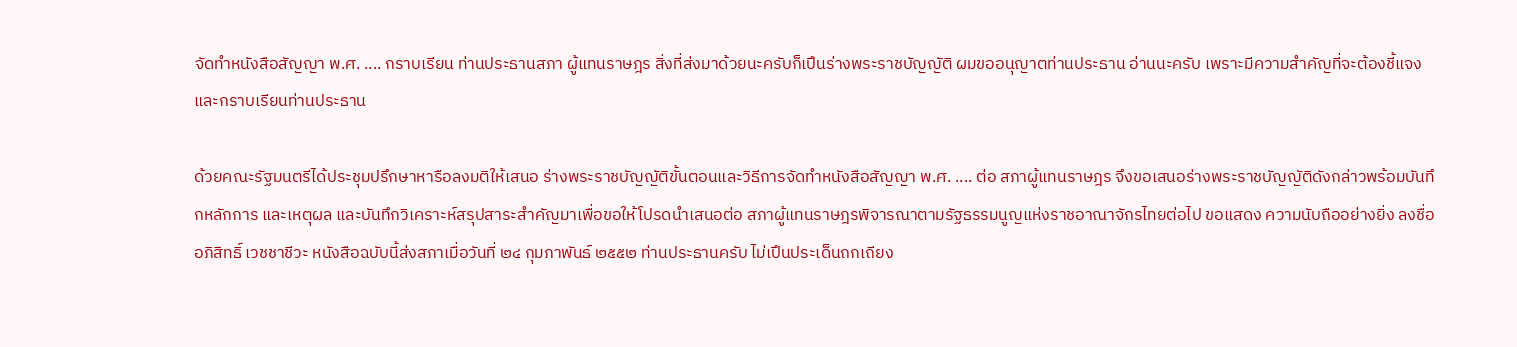จัดทําหนังสือสัญญา พ.ศ. .... กราบเรียน ท่านประธานสภา ผู้แทนราษฎร สิ่งที่ส่งมาด้วยนะครับก็เปึนร่างพระราชบัญญัติ ผมขออนุญาตท่านประธาน อ่านนะครับ เพราะมีความสําคัญที่จะต้องชี้แจงและกราบเรียนท่านประธาน

ด้วยคณะรัฐมนตรีได้ประชุมปรึกษาหารือลงมติให้เสนอ ร่างพระราชบัญญัติขั้นตอนและวิธีการจัดทําหนังสือสัญญา พ.ศ. .... ต่อ สภาผู้แทนราษฎร จึงขอเสนอร่างพระราชบัญญัติดังกล่าวพร้อมบันทึกหลักการ และเหตุผล และบันทึกวิเคราะห์สรุปสาระสําคัญมาเพื่อขอให้โปรดนําเสนอต่อ สภาผู้แทนราษฎรพิจารณาตามรัฐธรรมนูญแห่งราชอาณาจักรไทยต่อไป ขอแสดง ความนับถืออย่างยิ่ง ลงชื่อ อภิสิทธิ์ เวชชาชีวะ หนังสือฉบับนี้ส่งสภาเมื่อวันที่ ๒๔ กุมภาพันธ์ ๒๕๕๒ ท่านประธานครับ ไม่เปึนประเด็นถกเถียง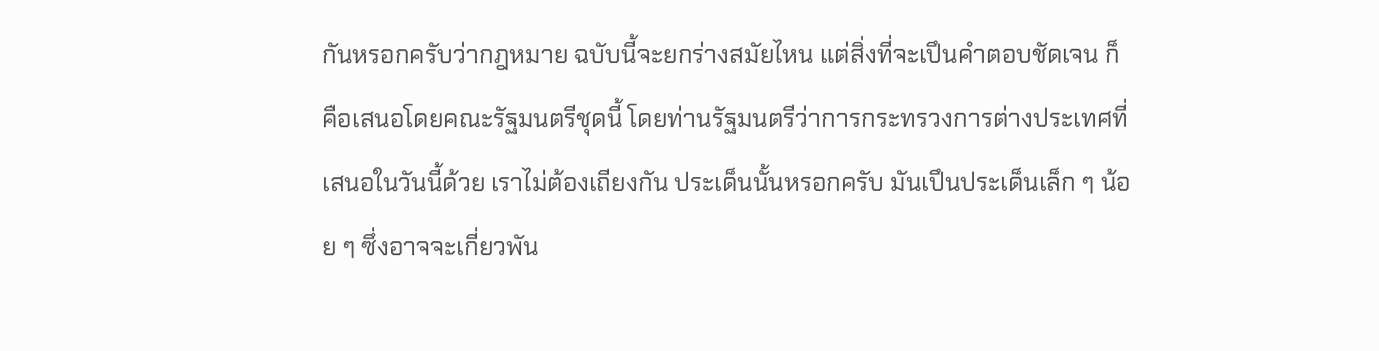กันหรอกครับว่ากฎหมาย ฉบับนี้จะยกร่างสมัยไหน แต่สิ่งที่จะเปึนคําตอบชัดเจน ก็คือเสนอโดยคณะรัฐมนตรีชุดนี้ โดยท่านรัฐมนตรีว่าการกระทรวงการต่างประเทศที่เสนอในวันนี้ด้วย เราไม่ต้องเถียงกัน ประเด็นนั้นหรอกครับ มันเปึนประเด็นเล็ก ๆ น้อย ๆ ซึ่งอาจจะเกี่ยวพัน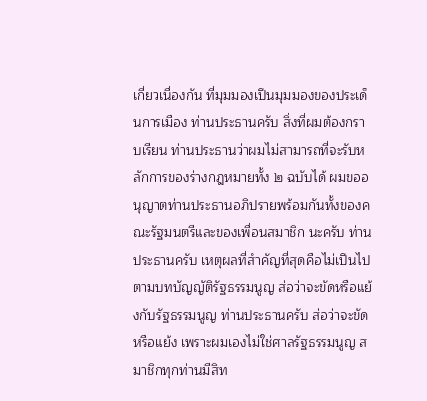เกี่ยวเนื่องกัน ที่มุมมองเปึนมุมมองของประเด็นการเมือง ท่านประธานครับ สิ่งที่ผมต้องกราบเรียน ท่านประธานว่าผมไม่สามารถที่จะรับหลักการของร่างกฎหมายทั้ง ๒ ฉบับได้ ผมขออนุญาตท่านประธานอภิปรายพร้อมกันทั้งของคณะรัฐมนตรีและของเพื่อนสมาชิก นะครับ ท่านประธานครับ เหตุผลที่สําคัญที่สุดคือไม่เปึนไปตามบทบัญญัติรัฐธรรมนูญ ส่อว่าจะขัดหรือแย้งกับรัฐธรรมนูญ ท่านประธานครับ ส่อว่าจะขัดหรือแย้ง เพราะผมเองไม่ใช่ศาลรัฐธรรมนูญ สมาชิกทุกท่านมีสิท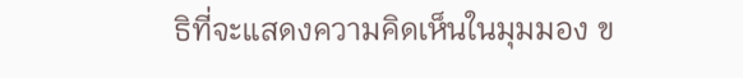ธิที่จะแสดงความคิดเห็นในมุมมอง ข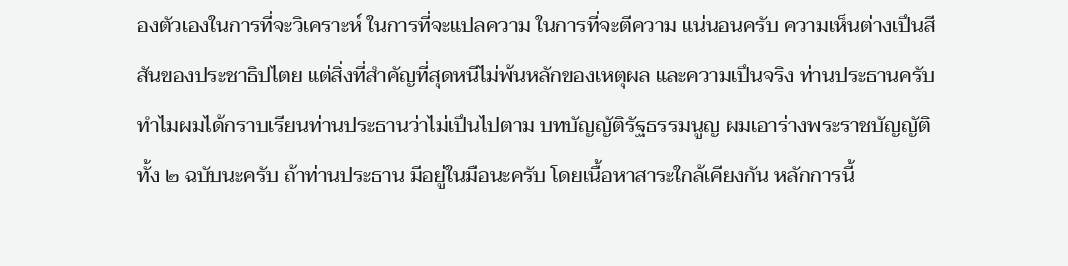องตัวเองในการที่จะวิเคราะห์ ในการที่จะแปลความ ในการที่จะตีความ แน่นอนครับ ความเห็นต่างเปึนสีสันของประชาธิปไตย แต่สิ่งที่สําคัญที่สุดหนีไม่พ้นหลักของเหตุผล และความเปึนจริง ท่านประธานครับ ทําไมผมได้กราบเรียนท่านประธานว่าไม่เปึนไปตาม บทบัญญัติรัฐธรรมนูญ ผมเอาร่างพระราชบัญญัติทั้ง ๒ ฉบับนะครับ ถ้าท่านประธาน มีอยู่ในมือนะครับ โดยเนื้อหาสาระใกล้เคียงกัน หลักการนี้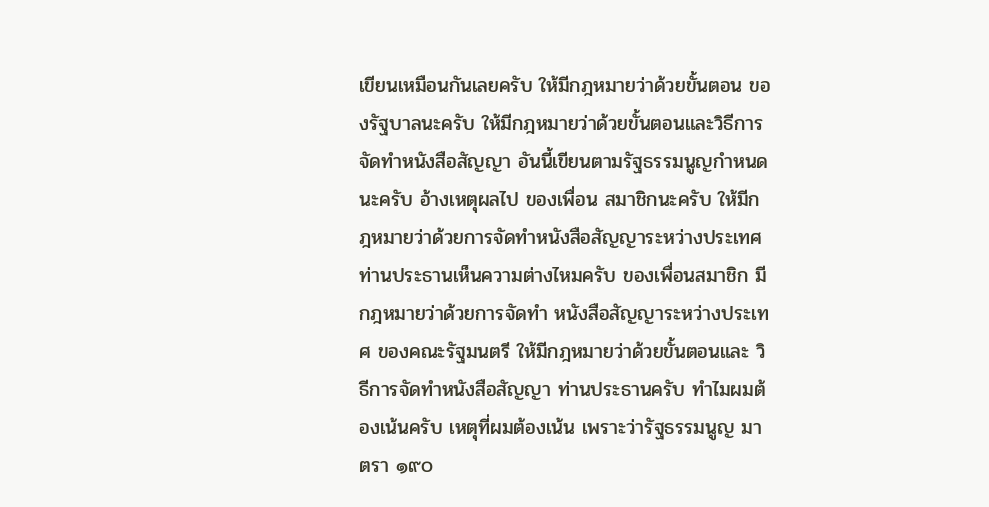เขียนเหมือนกันเลยครับ ให้มีกฎหมายว่าด้วยขั้นตอน ของรัฐบาลนะครับ ให้มีกฎหมายว่าด้วยขั้นตอนและวิธีการ จัดทําหนังสือสัญญา อันนี้เขียนตามรัฐธรรมนูญกําหนดนะครับ อ้างเหตุผลไป ของเพื่อน สมาชิกนะครับ ให้มีกฎหมายว่าด้วยการจัดทําหนังสือสัญญาระหว่างประเทศ ท่านประธานเห็นความต่างไหมครับ ของเพื่อนสมาชิก มีกฎหมายว่าด้วยการจัดทํา หนังสือสัญญาระหว่างประเทศ ของคณะรัฐมนตรี ให้มีกฎหมายว่าด้วยขั้นตอนและ วิธีการจัดทําหนังสือสัญญา ท่านประธานครับ ทําไมผมต้องเน้นครับ เหตุที่ผมต้องเน้น เพราะว่ารัฐธรรมนูญ มาตรา ๑๙๐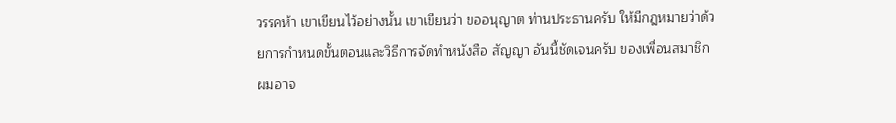วรรคห้า เขาเขียนไว้อย่างนั้น เขาเขียนว่า ขออนุญาต ท่านประธานครับ ให้มีกฎหมายว่าด้วยการกําหนดขั้นตอนและวิธีการจัดทําหนังสือ สัญญา อันนี้ชัดเจนครับ ของเพื่อนสมาชิก ผมอาจ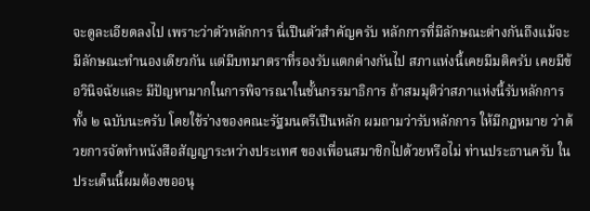จะดูละเอียดลงไป เพราะว่าตัวหลักการ นี่เปึนตัวสําคัญครับ หลักการที่มีลักษณะต่างกันถึงแม้จะมีลักษณะทํานองเดียวกัน แต่มีบทมาตราที่รองรับแตกต่างกันไป สภาแห่งนี้เคยมีมติครับ เคยมีข้อวินิจฉัยและ มีปัญหามากในการพิจารณาในชั้นกรรมาธิการ ถ้าสมมุติว่าสภาแห่งนี้รับหลักการทั้ง ๒ ฉบับนะครับ โดยใช้ร่างของคณะรัฐมนตรีเปึนหลัก ผมถามว่ารับหลักการ ให้มีกฎหมาย ว่าด้วยการจัดทําหนังสือสัญญาระหว่างประเทศ ของเพื่อนสมาชิกไปด้วยหรือไม่ ท่านประธานครับ ในประเด็นนี้ผมต้องขออนุ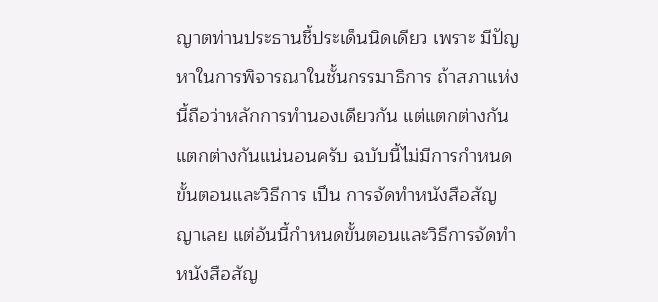ญาตท่านประธานชี้ประเด็นนิดเดียว เพราะ มีปัญหาในการพิจารณาในชั้นกรรมาธิการ ถ้าสภาแห่งนี้ถือว่าหลักการทํานองเดียวกัน แต่แตกต่างกัน แตกต่างกันแน่นอนครับ ฉบับนี้ไม่มีการกําหนดขั้นตอนและวิธีการ เปึน การจัดทําหนังสือสัญญาเลย แต่อันนี้กําหนดขั้นตอนและวิธีการจัดทําหนังสือสัญ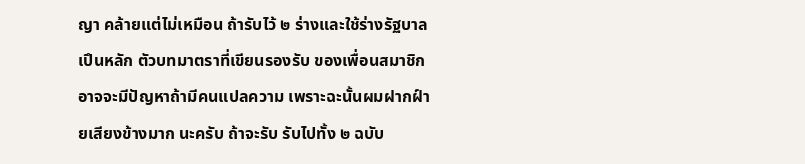ญา คล้ายแต่ไม่เหมือน ถ้ารับไว้ ๒ ร่างและใช้ร่างรัฐบาลเปึนหลัก ตัวบทมาตราที่เขียนรองรับ ของเพื่อนสมาชิกอาจจะมีปัญหาถ้ามีคนแปลความ เพราะฉะนั้นผมฝากฝ์ายเสียงข้างมาก นะครับ ถ้าจะรับ รับไปทั้ง ๒ ฉบับ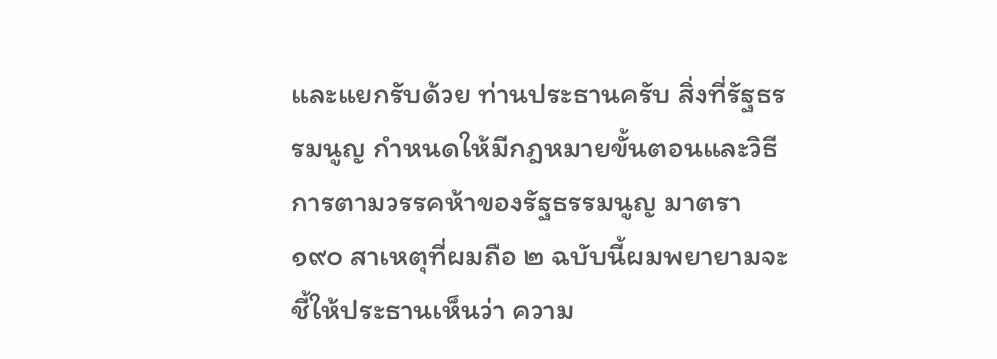และแยกรับด้วย ท่านประธานครับ สิ่งที่รัฐธรรมนูญ กําหนดให้มีกฎหมายขั้นตอนและวิธีการตามวรรคห้าของรัฐธรรมนูญ มาตรา ๑๙๐ สาเหตุที่ผมถือ ๒ ฉบับนี้ผมพยายามจะชี้ให้ประธานเห็นว่า ความ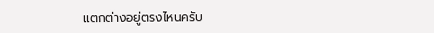แตกต่างอยู่ตรงไหนครับ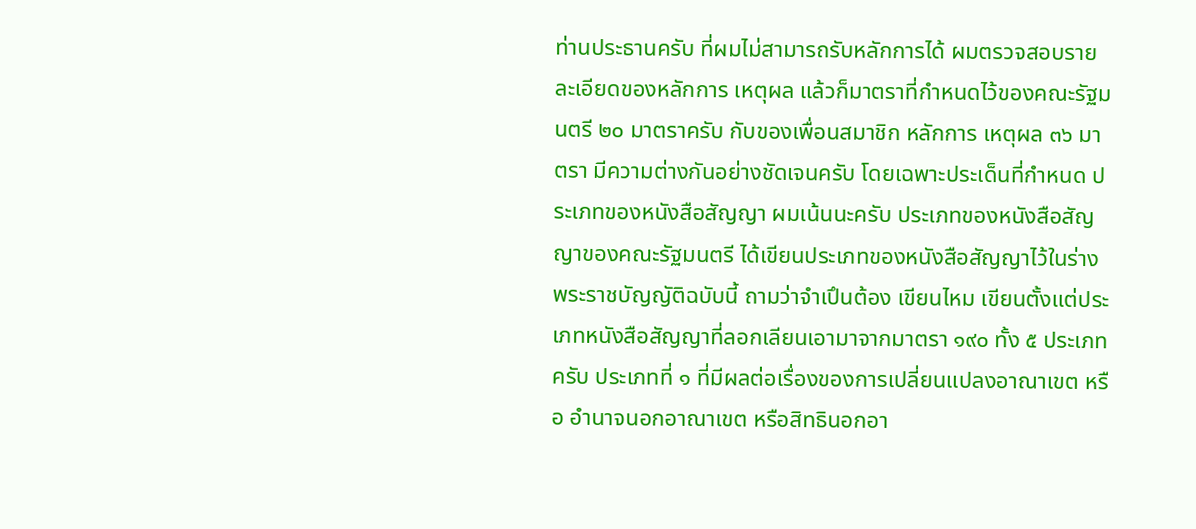ท่านประธานครับ ที่ผมไม่สามารถรับหลักการได้ ผมตรวจสอบรายละเอียดของหลักการ เหตุผล แล้วก็มาตราที่กําหนดไว้ของคณะรัฐมนตรี ๒๐ มาตราครับ กับของเพื่อนสมาชิก หลักการ เหตุผล ๓๖ มาตรา มีความต่างกันอย่างชัดเจนครับ โดยเฉพาะประเด็นที่กําหนด ประเภทของหนังสือสัญญา ผมเน้นนะครับ ประเภทของหนังสือสัญญาของคณะรัฐมนตรี ได้เขียนประเภทของหนังสือสัญญาไว้ในร่างพระราชบัญญัติฉบับนี้ ถามว่าจําเปึนต้อง เขียนไหม เขียนตั้งแต่ประเภทหนังสือสัญญาที่ลอกเลียนเอามาจากมาตรา ๑๙๐ ทั้ง ๕ ประเภทครับ ประเภทที่ ๑ ที่มีผลต่อเรื่องของการเปลี่ยนแปลงอาณาเขต หรือ อํานาจนอกอาณาเขต หรือสิทธินอกอา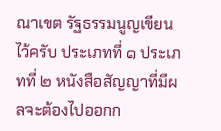ณาเขต รัฐธรรมนูญเขียนไว้ครับ ประเภทที่ ๑ ประเภทที่ ๒ หนังสือสัญญาที่มีผลจะต้องไปออกก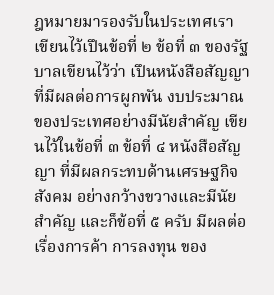ฎหมายมารองรับในประเทศเรา เขียนไว้เปึนข้อที่ ๒ ข้อที่ ๓ ของรัฐบาลเขียนไว้ว่า เปึนหนังสือสัญญาที่มีผลต่อการผูกพัน งบประมาณของประเทศอย่างมีนัยสําคัญ เขียนไว้ในข้อที่ ๓ ข้อที่ ๔ หนังสือสัญญา ที่มีผลกระทบด้านเศรษฐกิจ สังคม อย่างกว้างขวางและมีนัยสําคัญ และก็ข้อที่ ๕ ครับ มีผลต่อเรื่องการค้า การลงทุน ของ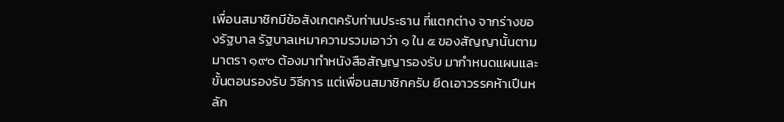เพื่อนสมาชิกมีข้อสังเกตครับท่านประธาน ที่แตกต่าง จากร่างของรัฐบาล รัฐบาลเหมาความรวมเอาว่า ๑ ใน ๕ ของสัญญานั้นตาม มาตรา ๑๙๐ ต้องมาทําหนังสือสัญญารองรับ มากําหนดแผนและขั้นตอนรองรับ วิธีการ แต่เพื่อนสมาชิกครับ ยึดเอาวรรคห้าเปึนหลัก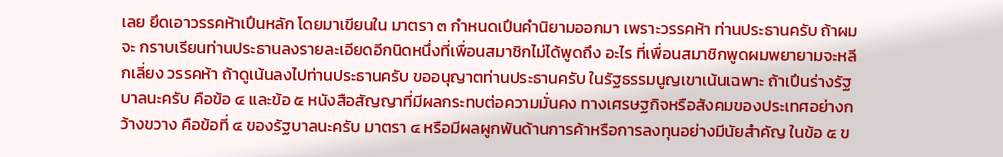เลย ยึดเอาวรรคห้าเปึนหลัก โดยมาเขียนใน มาตรา ๓ กําหนดเปึนคํานิยามออกมา เพราะวรรคห้า ท่านประธานครับ ถ้าผมจะ กราบเรียนท่านประธานลงรายละเอียดอีกนิดหนึ่งที่เพื่อนสมาชิกไม่ได้พูดถึง อะไร ที่เพื่อนสมาชิกพูดผมพยายามจะหลีกเลี่ยง วรรคห้า ถ้าดูเน้นลงไปท่านประธานครับ ขออนุญาตท่านประธานครับ ในรัฐธรรมนูญเขาเน้นเฉพาะ ถ้าเปึนร่างรัฐบาลนะครับ คือข้อ ๔ และข้อ ๕ หนังสือสัญญาที่มีผลกระทบต่อความมั่นคง ทางเศรษฐกิจหรือสังคมของประเทศอย่างกว้างขวาง คือข้อที่ ๔ ของรัฐบาลนะครับ มาตรา ๔ หรือมีผลผูกพันด้านการค้าหรือการลงทุนอย่างมีนัยสําคัญ ในข้อ ๕ ข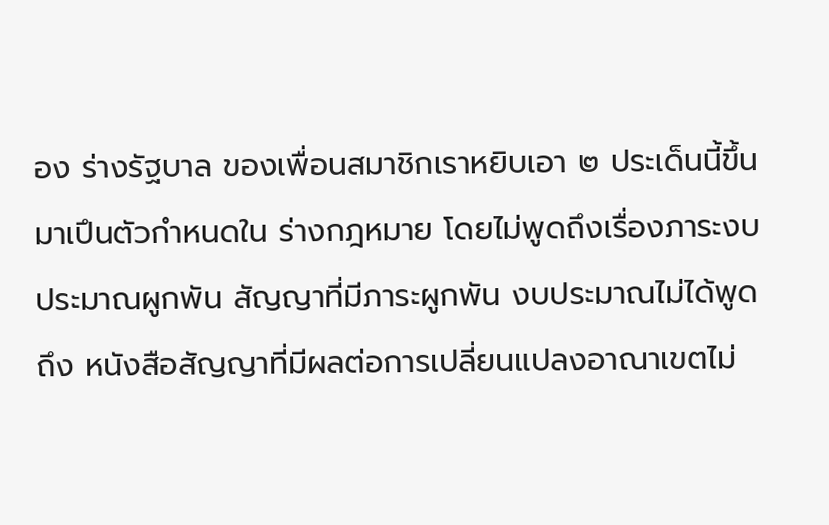อง ร่างรัฐบาล ของเพื่อนสมาชิกเราหยิบเอา ๒ ประเด็นนี้ขึ้นมาเปึนตัวกําหนดใน ร่างกฎหมาย โดยไม่พูดถึงเรื่องภาระงบประมาณผูกพัน สัญญาที่มีภาระผูกพัน งบประมาณไม่ได้พูดถึง หนังสือสัญญาที่มีผลต่อการเปลี่ยนแปลงอาณาเขตไม่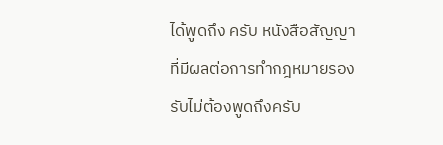ได้พูดถึง ครับ หนังสือสัญญาที่มีผลต่อการทํากฎหมายรองรับไม่ต้องพูดถึงครับ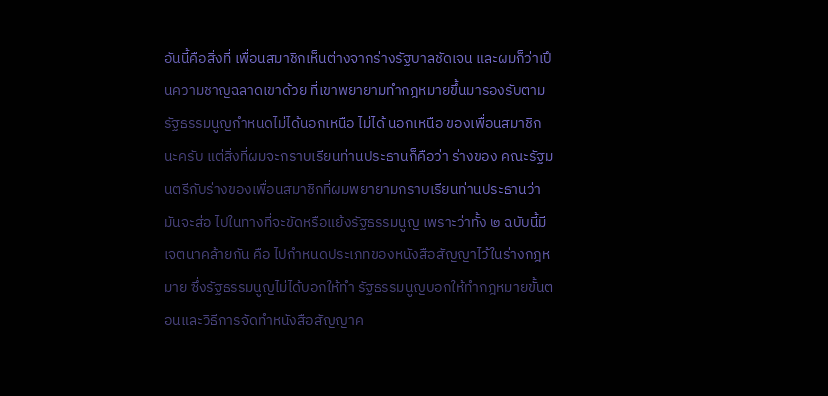อันนี้คือสิ่งที่ เพื่อนสมาชิกเห็นต่างจากร่างรัฐบาลชัดเจน และผมก็ว่าเปึนความชาญฉลาดเขาด้วย ที่เขาพยายามทํากฎหมายขึ้นมารองรับตามรัฐธรรมนูญกําหนดไม่ได้นอกเหนือ ไม่ได้ นอกเหนือ ของเพื่อนสมาชิกนะครับ แต่สิ่งที่ผมจะกราบเรียนท่านประธานก็คือว่า ร่างของ คณะรัฐมนตรีกับร่างของเพื่อนสมาชิกที่ผมพยายามกราบเรียนท่านประธานว่า มันจะส่อ ไปในทางที่จะขัดหรือแย้งรัฐธรรมนูญ เพราะว่าทั้ง ๒ ฉบับนี้มีเจตนาคล้ายกัน คือ ไปกําหนดประเภทของหนังสือสัญญาไว้ในร่างกฎหมาย ซึ่งรัฐธรรมนูญไม่ได้บอกให้ทํา รัฐธรรมนูญบอกให้ทํากฎหมายขั้นตอนและวิธีการจัดทําหนังสือสัญญาค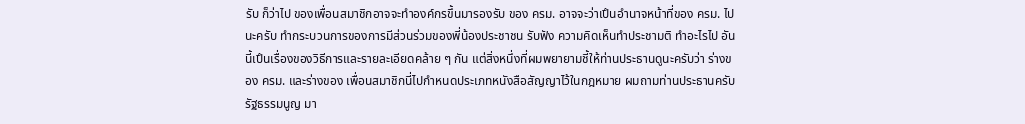รับ ก็ว่าไป ของเพื่อนสมาชิกอาจจะทําองค์กรขึ้นมารองรับ ของ ครม. อาจจะว่าเปึนอํานาจหน้าที่ของ ครม. ไปนะครับ ทํากระบวนการของการมีส่วนร่วมของพี่น้องประชาชน รับฟัง ความคิดเห็นทําประชามติ ทําอะไรไป อันนี้เปึนเรื่องของวิธีการและรายละเอียดคล้าย ๆ กัน แต่สิ่งหนึ่งที่ผมพยายามชี้ให้ท่านประธานดูนะครับว่า ร่างของ ครม. และร่างของ เพื่อนสมาชิกนี่ไปกําหนดประเภทหนังสือสัญญาไว้ในกฎหมาย ผมถามท่านประธานครับ รัฐธรรมนูญ มา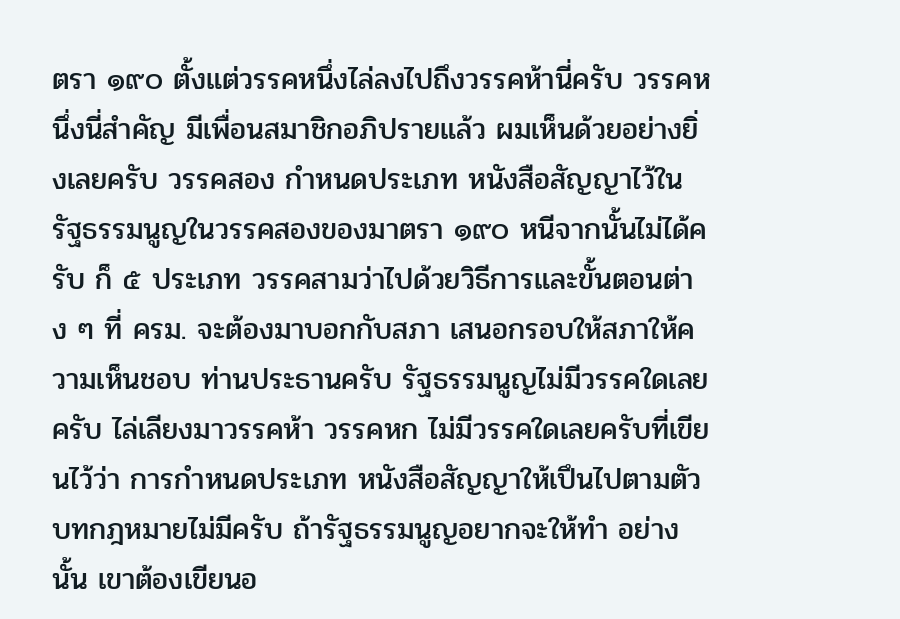ตรา ๑๙๐ ตั้งแต่วรรคหนึ่งไล่ลงไปถึงวรรคห้านี่ครับ วรรคหนึ่งนี่สําคัญ มีเพื่อนสมาชิกอภิปรายแล้ว ผมเห็นด้วยอย่างยิ่งเลยครับ วรรคสอง กําหนดประเภท หนังสือสัญญาไว้ในรัฐธรรมนูญในวรรคสองของมาตรา ๑๙๐ หนีจากนั้นไม่ได้ครับ ก็ ๕ ประเภท วรรคสามว่าไปด้วยวิธีการและขั้นตอนต่าง ๆ ที่ ครม. จะต้องมาบอกกับสภา เสนอกรอบให้สภาให้ความเห็นชอบ ท่านประธานครับ รัฐธรรมนูญไม่มีวรรคใดเลยครับ ไล่เลียงมาวรรคห้า วรรคหก ไม่มีวรรคใดเลยครับที่เขียนไว้ว่า การกําหนดประเภท หนังสือสัญญาให้เปึนไปตามตัวบทกฎหมายไม่มีครับ ถ้ารัฐธรรมนูญอยากจะให้ทํา อย่างนั้น เขาต้องเขียนอ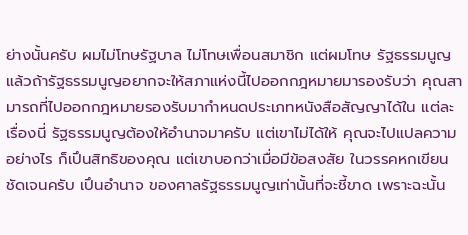ย่างนั้นครับ ผมไม่โทษรัฐบาล ไม่โทษเพื่อนสมาชิก แต่ผมโทษ รัฐธรรมนูญ แล้วถ้ารัฐธรรมนูญอยากจะให้สภาแห่งนี้ไปออกกฎหมายมารองรับว่า คุณสามารถที่ไปออกกฎหมายรองรับมากําหนดประเภทหนังสือสัญญาได้ใน แต่ละเรื่องนี่ รัฐธรรมนูญต้องให้อํานาจมาครับ แต่เขาไม่ได้ให้ คุณจะไปแปลความอย่างไร ก็เปึนสิทธิของคุณ แต่เขาบอกว่าเมื่อมีข้อสงสัย ในวรรคหกเขียนชัดเจนครับ เปึนอํานาจ ของศาลรัฐธรรมนูญเท่านั้นที่จะชี้ขาด เพราะฉะนั้น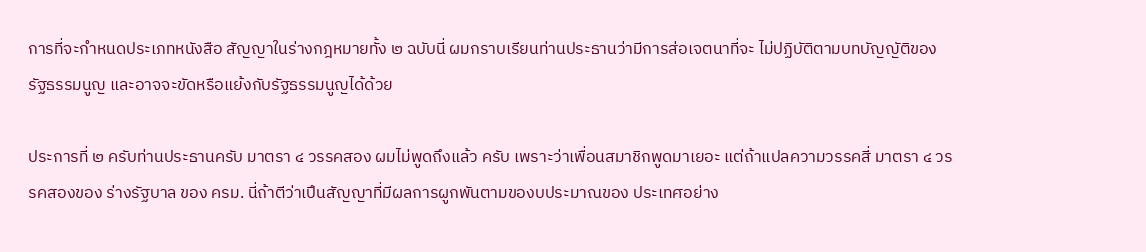การที่จะกําหนดประเภทหนังสือ สัญญาในร่างกฎหมายทั้ง ๒ ฉบับนี่ ผมกราบเรียนท่านประธานว่ามีการส่อเจตนาที่จะ ไม่ปฏิบัติตามบทบัญญัติของรัฐธรรมนูญ และอาจจะขัดหรือแย้งกับรัฐธรรมนูญได้ด้วย

ประการที่ ๒ ครับท่านประธานครับ มาตรา ๔ วรรคสอง ผมไม่พูดถึงแล้ว ครับ เพราะว่าเพื่อนสมาชิกพูดมาเยอะ แต่ถ้าแปลความวรรคสี่ มาตรา ๔ วรรคสองของ ร่างรัฐบาล ของ ครม. นี่ถ้าตีว่าเปึนสัญญาที่มีผลการผูกพันตามของบประมาณของ ประเทศอย่าง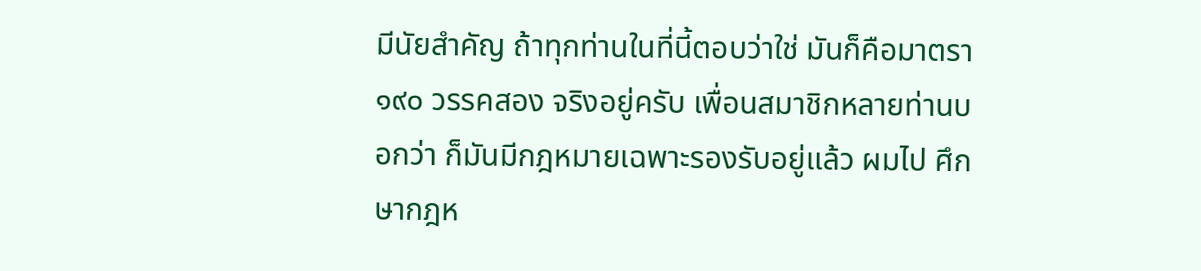มีนัยสําคัญ ถ้าทุกท่านในที่นี้ตอบว่าใช่ มันก็คือมาตรา ๑๙๐ วรรคสอง จริงอยู่ครับ เพื่อนสมาชิกหลายท่านบอกว่า ก็มันมีกฎหมายเฉพาะรองรับอยู่แล้ว ผมไป ศึกษากฎห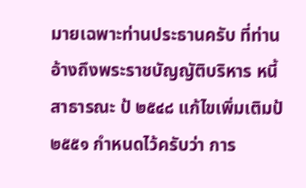มายเฉพาะท่านประธานครับ ที่ท่านอ้างถึงพระราชบัญญัติบริหาร หนี้สาธารณะ ป้ ๒๕๔๘ แก้ไขเพิ่มเติมป้ ๒๕๕๑ กําหนดไว้ครับว่า การ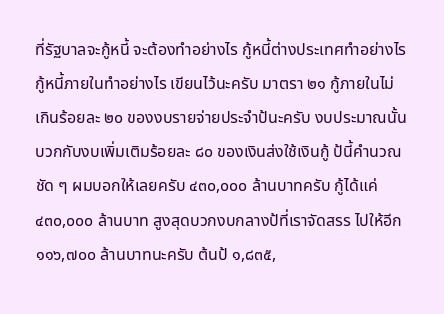ที่รัฐบาลจะกู้หนี้ จะต้องทําอย่างไร กู้หนี้ต่างประเทศทําอย่างไร กู้หนี้ภายในทําอย่างไร เขียนไว้นะครับ มาตรา ๒๑ กู้ภายในไม่เกินร้อยละ ๒๐ ของงบรายจ่ายประจําป้นะครับ งบประมาณนั้น บวกกับงบเพิ่มเติมร้อยละ ๘๐ ของเงินส่งใช้เงินกู้ ป้นี้คํานวณชัด ๆ ผมบอกให้เลยครับ ๔๓๐,๐๐๐ ล้านบาทครับ กู้ได้แค่ ๔๓๐,๐๐๐ ล้านบาท สูงสุดบวกงบกลางป้ที่เราจัดสรร ไปให้อีก ๑๑๖,๗๐๐ ล้านบาทนะครับ ต้นป้ ๑,๘๓๕,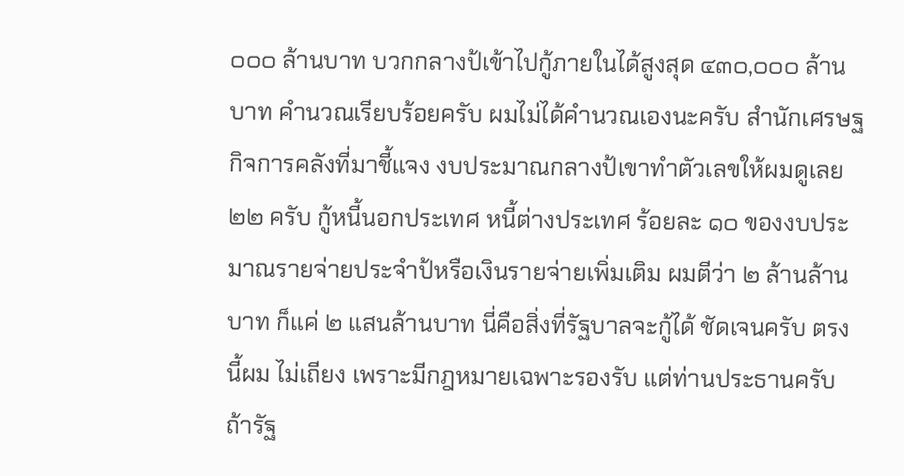๐๐๐ ล้านบาท บวกกลางป้เข้าไปกู้ภายในได้สูงสุด ๔๓๐,๐๐๐ ล้านบาท คํานวณเรียบร้อยครับ ผมไม่ได้คํานวณเองนะครับ สํานักเศรษฐกิจการคลังที่มาชี้แจง งบประมาณกลางป้เขาทําตัวเลขให้ผมดูเลย ๒๒ ครับ กู้หนี้นอกประเทศ หนี้ต่างประเทศ ร้อยละ ๑๐ ของงบประมาณรายจ่ายประจําป้หรือเงินรายจ่ายเพิ่มเติม ผมตีว่า ๒ ล้านล้านบาท ก็แค่ ๒ แสนล้านบาท นี่คือสิ่งที่รัฐบาลจะกู้ได้ ชัดเจนครับ ตรงนี้ผม ไม่เถียง เพราะมีกฎหมายเฉพาะรองรับ แต่ท่านประธานครับ ถ้ารัฐ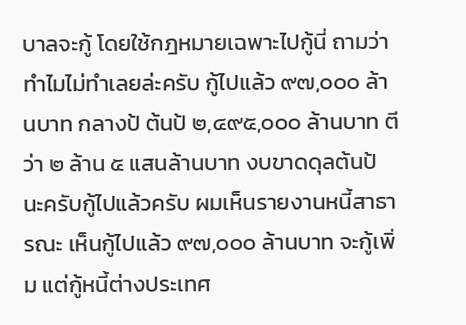บาลจะกู้ โดยใช้กฎหมายเฉพาะไปกู้นี่ ถามว่าทําไมไม่ทําเลยล่ะครับ กู้ไปแล้ว ๙๗,๐๐๐ ล้านบาท กลางป้ ต้นป้ ๒,๔๙๕,๐๐๐ ล้านบาท ตีว่า ๒ ล้าน ๕ แสนล้านบาท งบขาดดุลต้นป้ นะครับกู้ไปแล้วครับ ผมเห็นรายงานหนี้สาธารณะ เห็นกู้ไปแล้ว ๙๗,๐๐๐ ล้านบาท จะกู้เพิ่ม แต่กู้หนี้ต่างประเทศ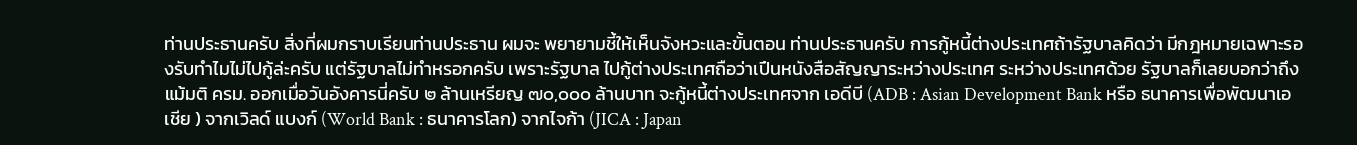ท่านประธานครับ สิ่งที่ผมกราบเรียนท่านประธาน ผมจะ พยายามชี้ให้เห็นจังหวะและขั้นตอน ท่านประธานครับ การกู้หนี้ต่างประเทศถ้ารัฐบาลคิดว่า มีกฎหมายเฉพาะรองรับทําไมไม่ไปกู้ล่ะครับ แต่รัฐบาลไม่ทําหรอกครับ เพราะรัฐบาล ไปกู้ต่างประเทศถือว่าเปึนหนังสือสัญญาระหว่างประเทศ ระหว่างประเทศด้วย รัฐบาลก็เลยบอกว่าถึงแม้มติ ครม. ออกเมื่อวันอังคารนี่ครับ ๒ ล้านเหรียญ ๗๐,๐๐๐ ล้านบาท จะกู้หนี้ต่างประเทศจาก เอดีบี (ADB : Asian Development Bank หรือ ธนาคารเพื่อพัฒนาเอเชีย ) จากเวิลด์ แบงก์ (World Bank : ธนาคารโลก) จากไจก้า (JICA : Japan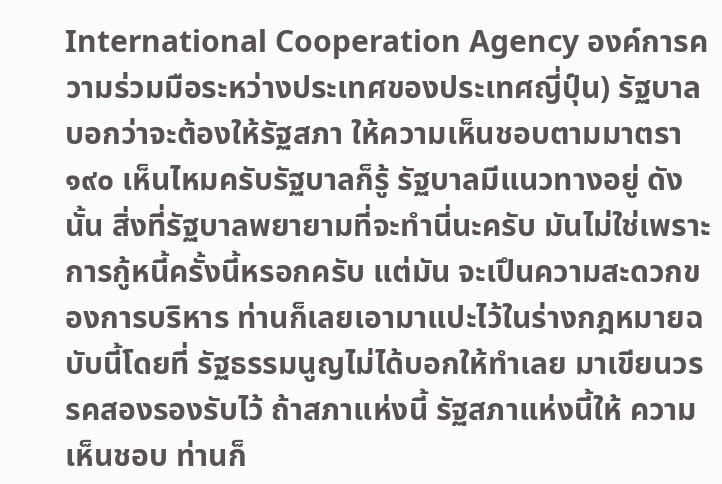International Cooperation Agency องค์การความร่วมมือระหว่างประเทศของประเทศญี่ปุ์น) รัฐบาลบอกว่าจะต้องให้รัฐสภา ให้ความเห็นชอบตามมาตรา ๑๙๐ เห็นไหมครับรัฐบาลก็รู้ รัฐบาลมีแนวทางอยู่ ดังนั้น สิ่งที่รัฐบาลพยายามที่จะทํานี่นะครับ มันไม่ใช่เพราะการกู้หนี้ครั้งนี้หรอกครับ แต่มัน จะเปึนความสะดวกของการบริหาร ท่านก็เลยเอามาแปะไว้ในร่างกฎหมายฉบับนี้โดยที่ รัฐธรรมนูญไม่ได้บอกให้ทําเลย มาเขียนวรรคสองรองรับไว้ ถ้าสภาแห่งนี้ รัฐสภาแห่งนี้ให้ ความเห็นชอบ ท่านก็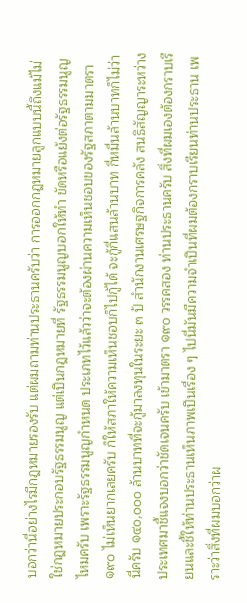บอกว่านี่อย่างไรมีกฎหมายรองรับ แต่ผมถามท่านประธานครับว่า การออกกฎหมายลูกแบบนี้ถึงแม้ไม่ใช่กฎหมายประกอบรัฐธรรมนูญ แต่เปึนกฎหมายที่ รัฐธรรมนูญบอกให้ทํา ขัดหรือแย้งต่อรัฐธรรมนูญไหมครับ เพราะรัฐธรรมนูญกําหนด ประเภทไว้แล้วว่าจะต้องผ่านความเห็นชอบของรัฐสภาตามมาตรา ๑๙๐ ไม่เห็นยากเลยครับ ก็ให้สภาให้ความเห็นชอบก็ไปกู้ได้ จะกู้กี่แสนล้านบาท กี่หมื่นล้านบาทก็ไม่ว่า นี่ครับ ๑๔๐,๐๐๐ ล้านบาทที่จะกู้มาลงทุนในระยะ ๓ ป้ สํานักงานเศรษฐกิจการคลัง สนธิสัญญาระหว่างประเทศมาชี้แจงบอกว่าชัดเจนครับ เข้ามาตรา ๑๙๐ วรรคสอง ท่านประธานครับ สิ่งที่ผมเองต้องกราบเรียนและชี้ให้ท่านประธานเห็นภาพเปึนเรื่อง ๆ ไปนี่มันมีความจําเปึนที่ผมต้องกราบเรียนท่านประธาน เพราะว่าสิ่งที่ผมบอกว่าผ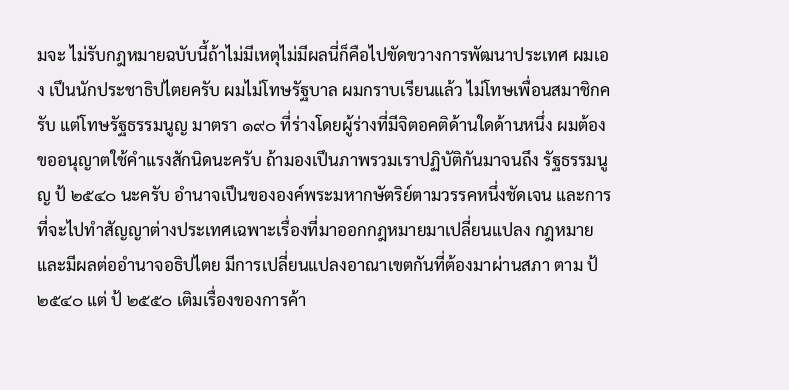มจะ ไม่รับกฎหมายฉบับนี้ถ้าไม่มีเหตุไม่มีผลนี่ก็คือไปขัดขวางการพัฒนาประเทศ ผมเอง เปึนนักประชาธิปไตยครับ ผมไม่โทษรัฐบาล ผมกราบเรียนแล้ว ไม่โทษเพื่อนสมาชิกครับ แต่โทษรัฐธรรมนูญ มาตรา ๑๙๐ ที่ร่างโดยผู้ร่างที่มีจิตอคติด้านใดด้านหนึ่ง ผมต้องขออนุญาตใช้คําแรงสักนิดนะครับ ถ้ามองเปึนภาพรวมเราปฏิบัติกันมาจนถึง รัฐธรรมนูญ ป้ ๒๕๔๐ นะครับ อํานาจเปึนขององค์พระมหากษัตริย์ตามวรรคหนึ่งชัดเจน และการที่จะไปทําสัญญาต่างประเทศเฉพาะเรื่องที่มาออกกฎหมายมาเปลี่ยนแปลง กฎหมายและมีผลต่ออํานาจอธิปไตย มีการเปลี่ยนแปลงอาณาเขตกันที่ต้องมาผ่านสภา ตาม ป้ ๒๕๔๐ แต่ ป้ ๒๕๕๐ เติมเรื่องของการค้า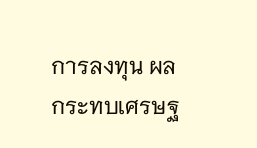การลงทุน ผลกระทบเศรษฐ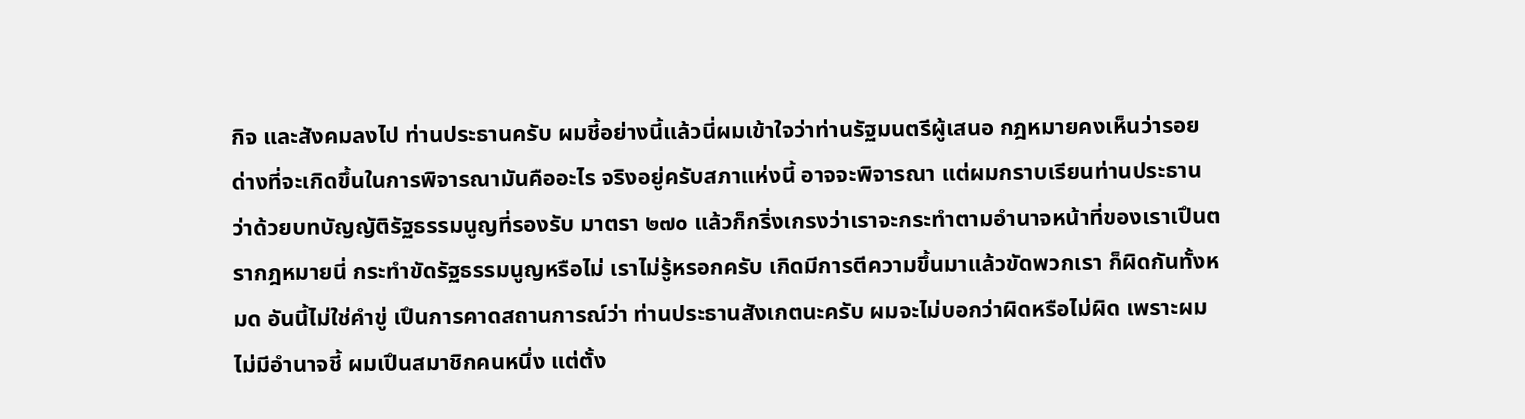กิจ และสังคมลงไป ท่านประธานครับ ผมชี้อย่างนี้แล้วนี่ผมเข้าใจว่าท่านรัฐมนตรีผู้เสนอ กฎหมายคงเห็นว่ารอยด่างที่จะเกิดขึ้นในการพิจารณามันคืออะไร จริงอยู่ครับสภาแห่งนี้ อาจจะพิจารณา แต่ผมกราบเรียนท่านประธานว่าด้วยบทบัญญัติรัฐธรรมนูญที่รองรับ มาตรา ๒๗๐ แล้วก็กริ่งเกรงว่าเราจะกระทําตามอํานาจหน้าที่ของเราเปึนตรากฎหมายนี่ กระทําขัดรัฐธรรมนูญหรือไม่ เราไม่รู้หรอกครับ เกิดมีการตีความขึ้นมาแล้วขัดพวกเรา ก็ผิดกันทั้งหมด อันนี้ไม่ใช่คําขู่ เปึนการคาดสถานการณ์ว่า ท่านประธานสังเกตนะครับ ผมจะไม่บอกว่าผิดหรือไม่ผิด เพราะผมไม่มีอํานาจชี้ ผมเปึนสมาชิกคนหนึ่ง แต่ตั้ง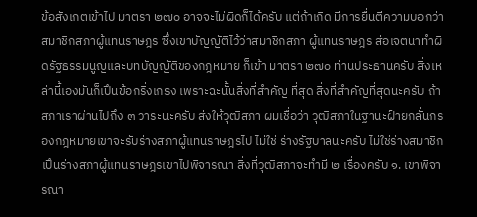ข้อสังเกตเข้าไป มาตรา ๒๗๐ อาจจะไม่ผิดก็ได้ครับ แต่ถ้าเกิด มีการยื่นตีความบอกว่าสมาชิกสภาผู้แทนราษฎร ซึ่งเขาบัญญัติไว้ว่าสมาชิกสภา ผู้แทนราษฎร ส่อเจตนาทําผิดรัฐธรรมนูญและบทบัญญัติของกฎหมาย ก็เข้า มาตรา ๒๗๐ ท่านประธานครับ สิ่งเหล่านี้เองมันก็เปึนข้อกริ่งเกรง เพราะฉะนั้นสิ่งที่สําคัญ ที่สุด สิ่งที่สําคัญที่สุดนะครับ ถ้าสภาเราผ่านไปถึง ๓ วาระนะครับ ส่งให้วุฒิสภา ผมเชื่อว่า วุฒิสภาในฐานะฝ์ายกลั่นกรองกฎหมายเขาจะรับร่างสภาผู้แทนราษฎรไป ไม่ใช่ ร่างรัฐบาลนะครับ ไม่ใช่ร่างสมาชิก เปึนร่างสภาผู้แทนราษฎรเขาไปพิจารณา สิ่งที่วุฒิสภาจะทํามี ๒ เรื่องครับ ๑. เขาพิจารณา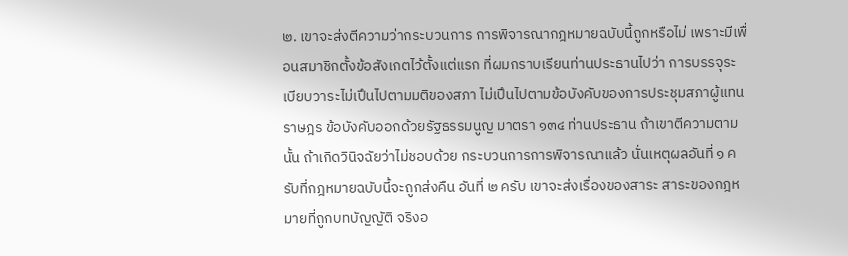๒. เขาจะส่งตีความว่ากระบวนการ การพิจารณากฎหมายฉบับนี้ถูกหรือไม่ เพราะมีเพื่อนสมาชิกตั้งข้อสังเกตไว้ตั้งแต่แรก ที่ผมกราบเรียนท่านประธานไปว่า การบรรจุระเบียบวาระไม่เปึนไปตามมติของสภา ไม่เปึนไปตามข้อบังคับของการประชุมสภาผู้แทนราษฎร ข้อบังคับออกด้วยรัฐธรรมนูญ มาตรา ๑๓๔ ท่านประธาน ถ้าเขาตีความตามนั้น ถ้าเกิดวินิจฉัยว่าไม่ชอบด้วย กระบวนการการพิจารณาแล้ว นั่นเหตุผลอันที่ ๑ ครับที่กฎหมายฉบับนี้จะถูกส่งคืน อันที่ ๒ ครับ เขาจะส่งเรื่องของสาระ สาระของกฎหมายที่ถูกบทบัญญัติ จริงอ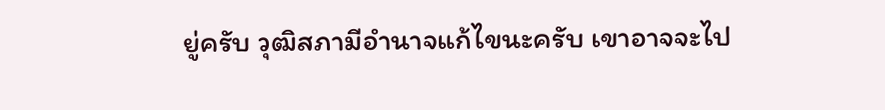ยู่ครับ วุฒิสภามีอํานาจแก้ไขนะครับ เขาอาจจะไป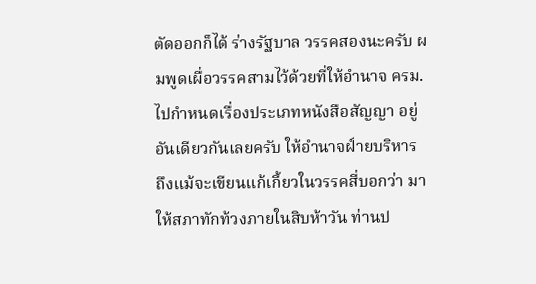ตัดออกก็ได้ ร่างรัฐบาล วรรคสองนะครับ ผมพูดเผื่อวรรคสามไว้ด้วยที่ให้อํานาจ ครม. ไปกําหนดเรื่องประเภทหนังสือสัญญา อยู่อันเดียวกันเลยครับ ให้อํานาจฝ์ายบริหาร ถึงแม้จะเขียนแก้เกี้ยวในวรรคสี่บอกว่า มาให้สภาทักท้วงภายในสิบห้าวัน ท่านป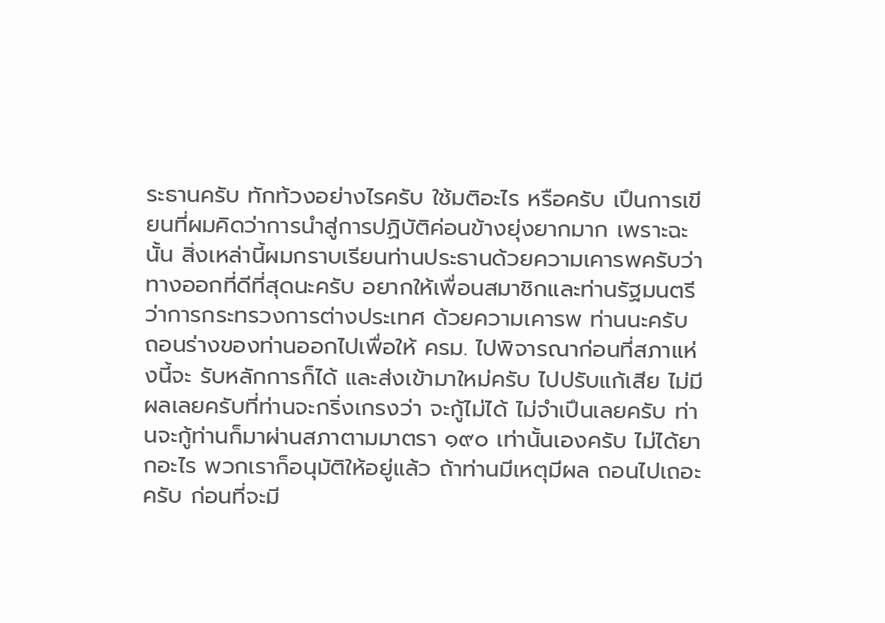ระธานครับ ทักท้วงอย่างไรครับ ใช้มติอะไร หรือครับ เปึนการเขียนที่ผมคิดว่าการนําสู่การปฏิบัติค่อนข้างยุ่งยากมาก เพราะฉะนั้น สิ่งเหล่านี้ผมกราบเรียนท่านประธานด้วยความเคารพครับว่า ทางออกที่ดีที่สุดนะครับ อยากให้เพื่อนสมาชิกและท่านรัฐมนตรีว่าการกระทรวงการต่างประเทศ ด้วยความเคารพ ท่านนะครับ ถอนร่างของท่านออกไปเพื่อให้ ครม. ไปพิจารณาก่อนที่สภาแห่งนี้จะ รับหลักการก็ได้ และส่งเข้ามาใหม่ครับ ไปปรับแก้เสีย ไม่มีผลเลยครับที่ท่านจะกริ่งเกรงว่า จะกู้ไม่ได้ ไม่จําเปึนเลยครับ ท่านจะกู้ท่านก็มาผ่านสภาตามมาตรา ๑๙๐ เท่านั้นเองครับ ไม่ได้ยากอะไร พวกเราก็อนุมัติให้อยู่แล้ว ถ้าท่านมีเหตุมีผล ถอนไปเถอะครับ ก่อนที่จะมี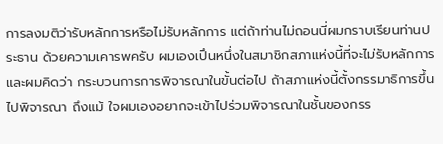การลงมติว่ารับหลักการหรือไม่รับหลักการ แต่ถ้าท่านไม่ถอนนี่ผมกราบเรียนท่านประธาน ด้วยความเคารพครับ ผมเองเปึนหนึ่งในสมาชิกสภาแห่งนี้ที่จะไม่รับหลักการ และผมคิดว่า กระบวนการการพิจารณาในขั้นต่อไป ถ้าสภาแห่งนี้ตั้งกรรมาธิการขึ้นไปพิจารณา ถึงแม้ ใจผมเองอยากจะเข้าไปร่วมพิจารณาในชั้นของกรร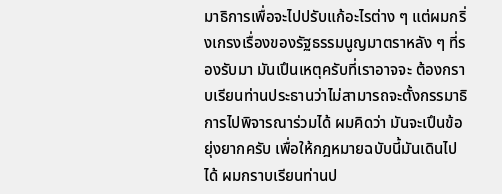มาธิการเพื่อจะไปปรับแก้อะไรต่าง ๆ แต่ผมกริ่งเกรงเรื่องของรัฐธรรมนูญมาตราหลัง ๆ ที่รองรับมา มันเปึนเหตุครับที่เราอาจจะ ต้องกราบเรียนท่านประธานว่าไม่สามารถจะตั้งกรรมาธิการไปพิจารณาร่วมได้ ผมคิดว่า มันจะเปึนข้อยุ่งยากครับ เพื่อให้กฎหมายฉบับนี้มันเดินไปได้ ผมกราบเรียนท่านป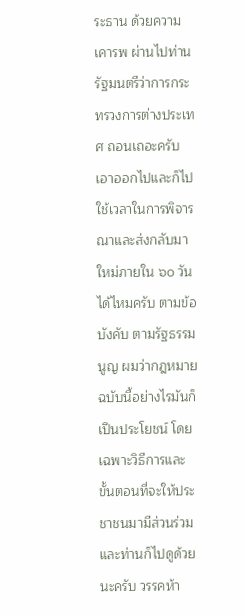ระธาน ด้วยความเคารพ ผ่านไปท่านรัฐมนตรีว่าการกระทรวงการต่างประเทศ ถอนเถอะครับ เอาออกไปและก็ไปใช้เวลาในการพิจารณาและส่งกลับมาใหม่ภายใน ๖๐ วันได้ไหมครับ ตามข้อบังคับ ตามรัฐธรรมนูญ ผมว่ากฎหมายฉบับนี้อย่างไรมันก็เปึนประโยชน์ โดยเฉพาะวิธีการและขั้นตอนที่จะให้ประชาชนมามีส่วนร่วม และท่านก็ไปดูด้วยนะครับ วรรคห้า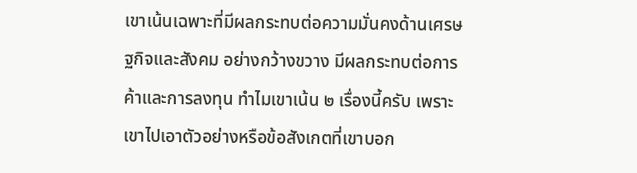เขาเน้นเฉพาะที่มีผลกระทบต่อความมั่นคงด้านเศรษฐกิจและสังคม อย่างกว้างขวาง มีผลกระทบต่อการค้าและการลงทุน ทําไมเขาเน้น ๒ เรื่องนี้ครับ เพราะ เขาไปเอาตัวอย่างหรือข้อสังเกตที่เขาบอก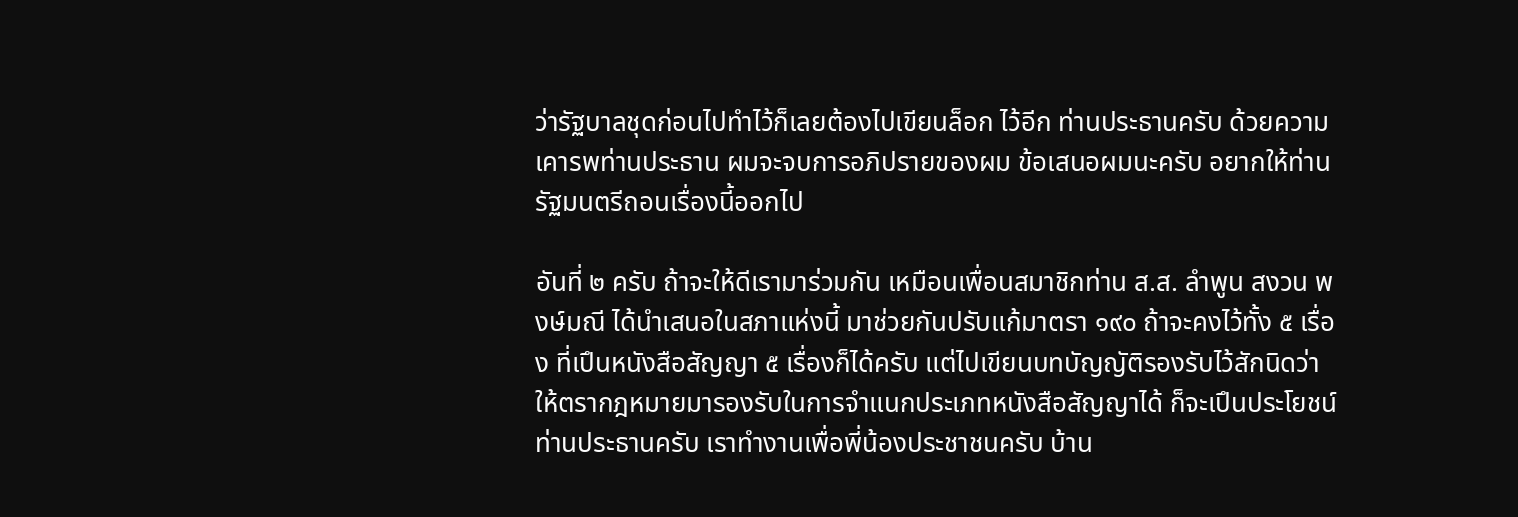ว่ารัฐบาลชุดก่อนไปทําไว้ก็เลยต้องไปเขียนล็อก ไว้อีก ท่านประธานครับ ด้วยความเคารพท่านประธาน ผมจะจบการอภิปรายของผม ข้อเสนอผมนะครับ อยากให้ท่านรัฐมนตรีถอนเรื่องนี้ออกไป

อันที่ ๒ ครับ ถ้าจะให้ดีเรามาร่วมกัน เหมือนเพื่อนสมาชิกท่าน ส.ส. ลําพูน สงวน พงษ์มณี ได้นําเสนอในสภาแห่งนี้ มาช่วยกันปรับแก้มาตรา ๑๙๐ ถ้าจะคงไว้ทั้ง ๕ เรื่อง ที่เปึนหนังสือสัญญา ๕ เรื่องก็ได้ครับ แต่ไปเขียนบทบัญญัติรองรับไว้สักนิดว่า ให้ตรากฎหมายมารองรับในการจําแนกประเภทหนังสือสัญญาได้ ก็จะเปึนประโยชน์ ท่านประธานครับ เราทํางานเพื่อพี่น้องประชาชนครับ บ้าน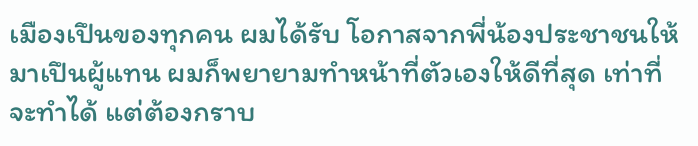เมืองเปึนของทุกคน ผมได้รับ โอกาสจากพี่น้องประชาชนให้มาเปึนผู้แทน ผมก็พยายามทําหน้าที่ตัวเองให้ดีที่สุด เท่าที่จะทําได้ แต่ต้องกราบ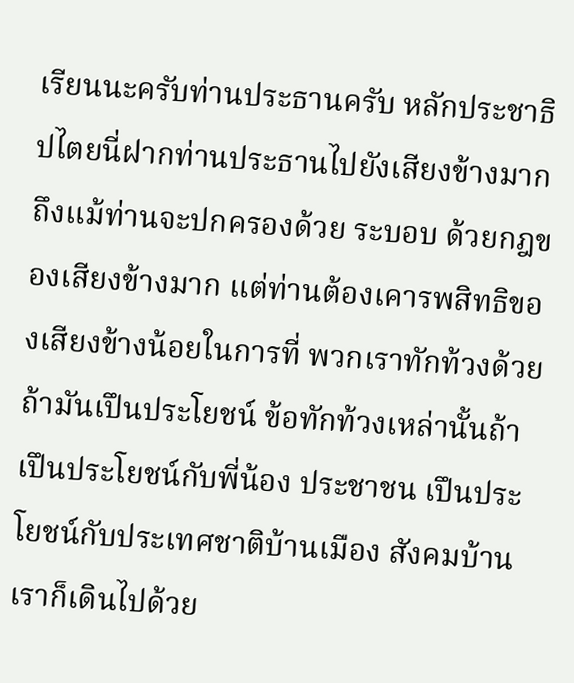เรียนนะครับท่านประธานครับ หลักประชาธิปไตยนี่ฝากท่านประธานไปยังเสียงข้างมาก ถึงแม้ท่านจะปกครองด้วย ระบอบ ด้วยกฎของเสียงข้างมาก แต่ท่านต้องเคารพสิทธิของเสียงข้างน้อยในการที่ พวกเราทักท้วงด้วย ถ้ามันเปึนประโยชน์ ข้อทักท้วงเหล่านั้นถ้าเปึนประโยชน์กับพี่น้อง ประชาชน เปึนประโยชน์กับประเทศชาติบ้านเมือง สังคมบ้านเราก็เดินไปด้วย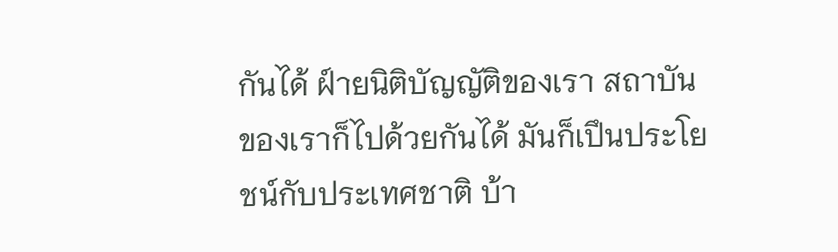กันได้ ฝ์ายนิติบัญญัติของเรา สถาบันของเราก็ไปด้วยกันได้ มันก็เปึนประโยชน์กับประเทศชาติ บ้า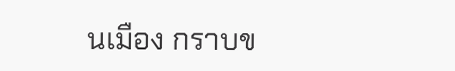นเมือง กราบข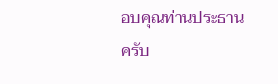อบคุณท่านประธานครับ